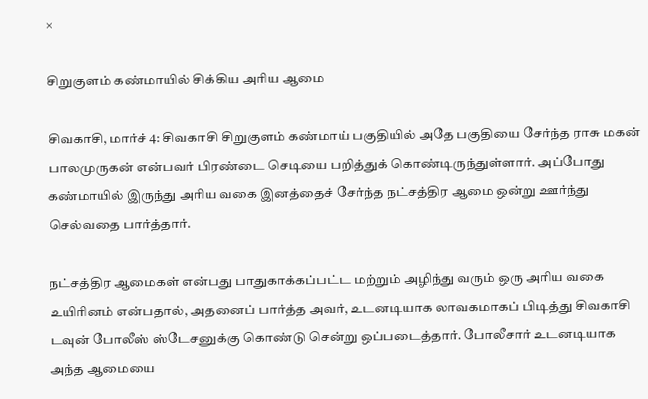×

சிறுகுளம் கண்மாயில் சிக்கிய அரிய ஆமை

சிவகாசி, மார்ச் 4: சிவகாசி சிறுகுளம் கண்மாய் பகுதியில் அதே பகுதியை சேர்ந்த ராசு மகன் பாலமுருகன் என்பவர் பிரண்டை செடியை பறித்துக் கொண்டிருந்துள்ளார். அப்போது கண்மாயில் இருந்து அரிய வகை இனத்தைச் சேர்ந்த நட்சத்திர ஆமை ஒன்று ஊர்ந்து செல்வதை பார்த்தார்.

நட்சத்திர ஆமைகள் என்பது பாதுகாக்கப்பட்ட மற்றும் அழிந்து வரும் ஒரு அரிய வகை உயிரினம் என்பதால், அதனைப் பார்த்த அவர், உடனடியாக லாவகமாகப் பிடித்து சிவகாசி டவுன் போலீஸ் ஸ்டேசனுக்கு கொண்டு சென்று ஒப்படைத்தார். போலீசார் உடனடியாக அந்த ஆமையை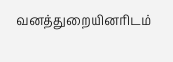வனத்துறையினரிடம்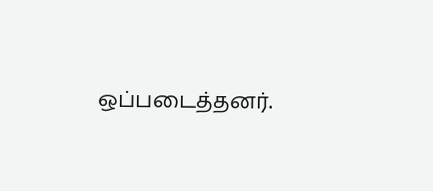ஒப்படைத்தனர்.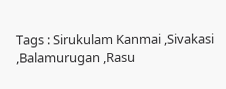Tags : Sirukulam Kanmai ,Sivakasi ,Balamurugan ,Rasu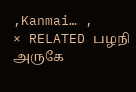,Kanmai… ,
× RELATED பழநி அருகே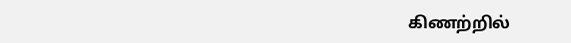கிணற்றில்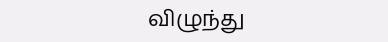விழுந்து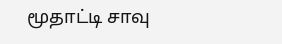மூதாட்டி சாவு